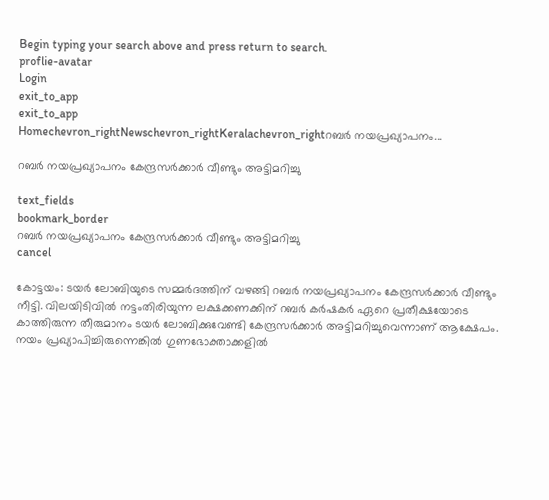Begin typing your search above and press return to search.
proflie-avatar
Login
exit_to_app
exit_to_app
Homechevron_rightNewschevron_rightKeralachevron_rightറബര്‍ നയപ്രഖ്യാപനം...

റബര്‍ നയപ്രഖ്യാപനം കേന്ദ്രസര്‍ക്കാര്‍ വീണ്ടും അട്ടിമറിച്ചു

text_fields
bookmark_border
റബര്‍ നയപ്രഖ്യാപനം കേന്ദ്രസര്‍ക്കാര്‍ വീണ്ടും അട്ടിമറിച്ചു
cancel

കോട്ടയം: ടയര്‍ ലോബിയുടെ സമ്മര്‍ദത്തിന് വഴങ്ങി റബര്‍ നയപ്രഖ്യാപനം കേന്ദ്രസര്‍ക്കാര്‍ വീണ്ടും നീട്ടി. വിലയിടിവില്‍ നട്ടംതിരിയുന്ന ലക്ഷക്കണക്കിന് റബര്‍ കര്‍ഷകര്‍ ഏറെ പ്രതീക്ഷയോടെ കാത്തിരുന്ന തീരുമാനം ടയര്‍ ലോബിക്കുവേണ്ടി കേന്ദ്രസര്‍ക്കാര്‍ അട്ടിമറിച്ചുവെന്നാണ് ആക്ഷേപം.  നയം പ്രഖ്യാപിച്ചിരുന്നെങ്കില്‍ ഗുണഭോക്താക്കളില്‍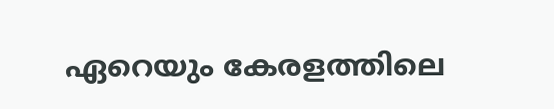ഏറെയും കേരളത്തിലെ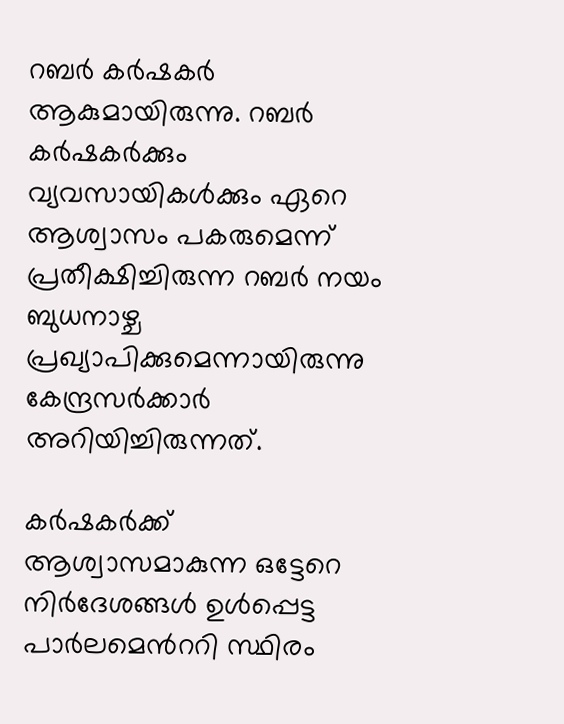റബര്‍ കര്‍ഷകര്‍ ആകുമായിരുന്നു. റബര്‍ കര്‍ഷകര്‍ക്കും വ്യവസായികള്‍ക്കും ഏറെ ആശ്വാസം പകരുമെന്ന് പ്രതീക്ഷിച്ചിരുന്ന റബര്‍ നയം ബുധനാഴ്ച പ്രഖ്യാപിക്കുമെന്നായിരുന്നു കേന്ദ്രസര്‍ക്കാര്‍ അറിയിച്ചിരുന്നത്.

കര്‍ഷകര്‍ക്ക് ആശ്വാസമാകുന്ന ഒട്ടേറെ നിര്‍ദേശങ്ങള്‍ ഉള്‍പ്പെട്ട പാര്‍ലമെന്‍ററി സ്ഥിരം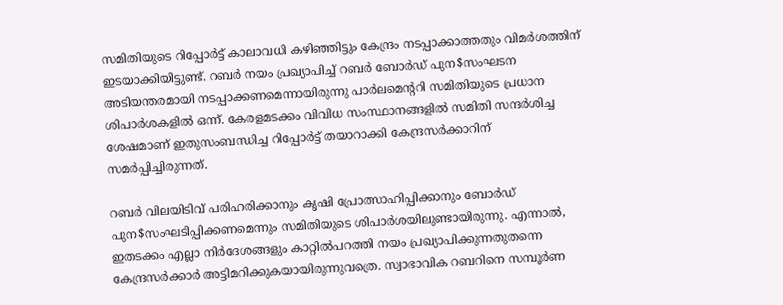സമിതിയുടെ റിപ്പോര്‍ട്ട് കാലാവധി കഴിഞ്ഞിട്ടും കേന്ദ്രം നടപ്പാക്കാത്തതും വിമര്‍ശത്തിന് ഇടയാക്കിയിട്ടുണ്ട്. റബര്‍ നയം പ്രഖ്യാപിച്ച് റബര്‍ ബോര്‍ഡ് പുന$സംഘടന അടിയന്തരമായി നടപ്പാക്കണമെന്നായിരുന്നു പാര്‍ലമെന്‍ററി സമിതിയുടെ പ്രധാന ശിപാര്‍ശകളില്‍ ഒന്ന്. കേരളമടക്കം വിവിധ സംസ്ഥാനങ്ങളില്‍ സമിതി സന്ദര്‍ശിച്ച ശേഷമാണ് ഇതുസംബന്ധിച്ച റിപ്പോര്‍ട്ട് തയാറാക്കി കേന്ദ്രസര്‍ക്കാറിന് സമര്‍പ്പിച്ചിരുന്നത്.

റബര്‍ വിലയിടിവ് പരിഹരിക്കാനും കൃഷി പ്രോത്സാഹിപ്പിക്കാനും ബോര്‍ഡ് പുന$സംഘടിപ്പിക്കണമെന്നും സമിതിയുടെ ശിപാര്‍ശയിലുണ്ടായിരുന്നു. എന്നാല്‍, ഇതടക്കം എല്ലാ നിര്‍ദേശങ്ങളും കാറ്റില്‍പറത്തി നയം പ്രഖ്യാപിക്കുന്നതുതന്നെ കേന്ദ്രസര്‍ക്കാര്‍ അട്ടിമറിക്കുകയായിരുന്നുവത്രെ. സ്വാഭാവിക റബറിനെ സമ്പൂര്‍ണ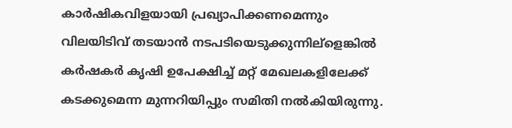കാര്‍ഷികവിളയായി പ്രഖ്യാപിക്കണമെന്നും വിലയിടിവ് തടയാന്‍ നടപടിയെടുക്കുന്നില്ളെങ്കില്‍ കര്‍ഷകര്‍ കൃഷി ഉപേക്ഷിച്ച് മറ്റ് മേഖലകളിലേക്ക് കടക്കുമെന്ന മുന്നറിയിപ്പും സമിതി നല്‍കിയിരുന്നു.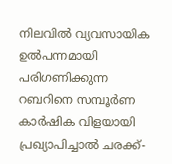നിലവില്‍ വ്യവസായിക ഉല്‍പന്നമായി പരിഗണിക്കുന്ന റബറിനെ സമ്പൂര്‍ണ കാര്‍ഷിക വിളയായി പ്രഖ്യാപിച്ചാല്‍ ചരക്ക്-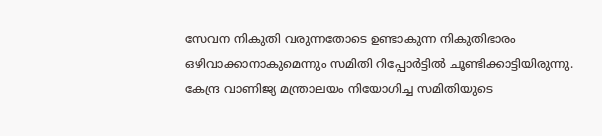സേവന നികുതി വരുന്നതോടെ ഉണ്ടാകുന്ന നികുതിഭാരം ഒഴിവാക്കാനാകുമെന്നും സമിതി റിപ്പോര്‍ട്ടില്‍ ചൂണ്ടിക്കാട്ടിയിരുന്നു. കേന്ദ്ര വാണിജ്യ മന്ത്രാലയം നിയോഗിച്ച സമിതിയുടെ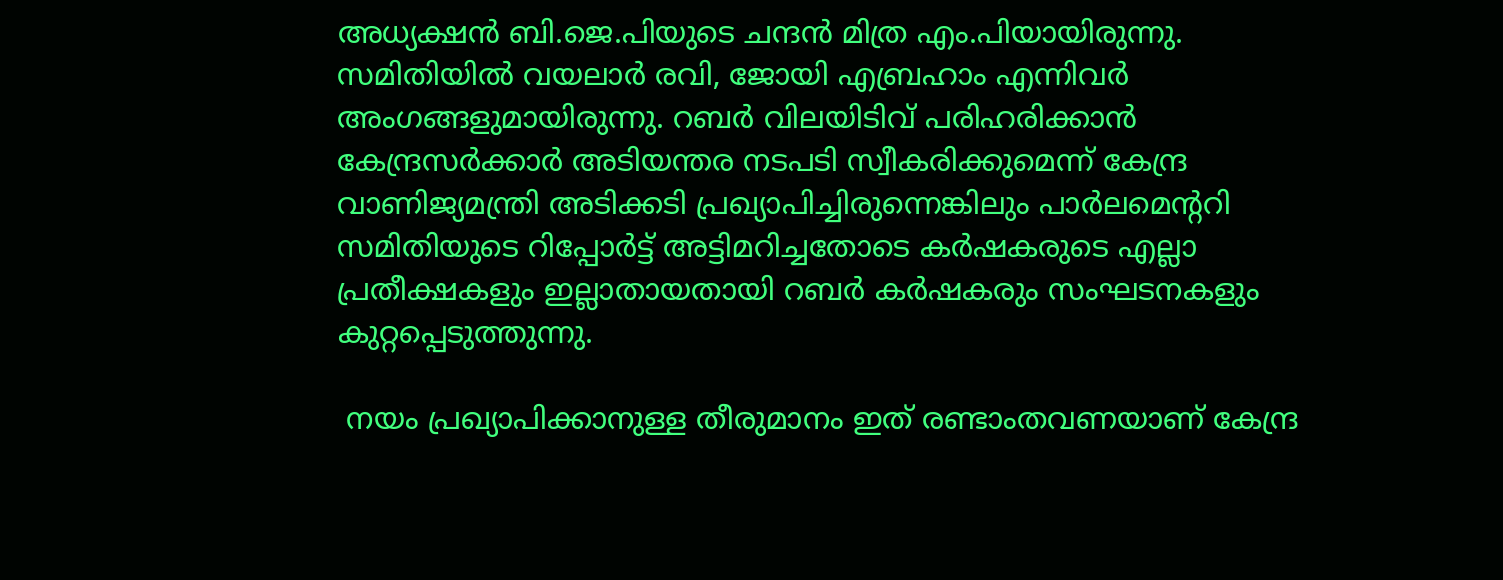അധ്യക്ഷന്‍ ബി.ജെ.പിയുടെ ചന്ദന്‍ മിത്ര എം.പിയായിരുന്നു. സമിതിയില്‍ വയലാര്‍ രവി, ജോയി എബ്രഹാം എന്നിവര്‍ അംഗങ്ങളുമായിരുന്നു. റബര്‍ വിലയിടിവ് പരിഹരിക്കാന്‍ കേന്ദ്രസര്‍ക്കാര്‍ അടിയന്തര നടപടി സ്വീകരിക്കുമെന്ന് കേന്ദ്ര വാണിജ്യമന്ത്രി അടിക്കടി പ്രഖ്യാപിച്ചിരുന്നെങ്കിലും പാര്‍ലമെന്‍ററി സമിതിയുടെ റിപ്പോര്‍ട്ട് അട്ടിമറിച്ചതോടെ കര്‍ഷകരുടെ എല്ലാ പ്രതീക്ഷകളും ഇല്ലാതായതായി റബര്‍ കര്‍ഷകരും സംഘടനകളും കുറ്റപ്പെടുത്തുന്നു.

 നയം പ്രഖ്യാപിക്കാനുള്ള തീരുമാനം ഇത് രണ്ടാംതവണയാണ് കേന്ദ്ര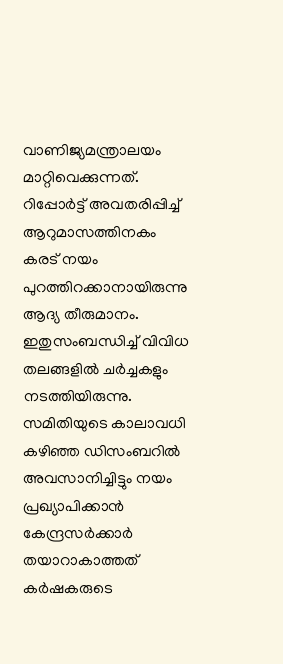വാണിജ്യമന്ത്രാലയം മാറ്റിവെക്കുന്നത്. റിപ്പോര്‍ട്ട് അവതരിപ്പിച്ച് ആറുമാസത്തിനകം കരട് നയം പുറത്തിറക്കാനായിരുന്നു ആദ്യ തീരുമാനം. ഇതുസംബന്ധിച്ച് വിവിധ തലങ്ങളില്‍ ചര്‍ച്ചകളും നടത്തിയിരുന്നു. സമിതിയുടെ കാലാവധി കഴിഞ്ഞ ഡിസംബറില്‍ അവസാനിച്ചിട്ടും നയം പ്രഖ്യാപിക്കാന്‍ കേന്ദ്രസര്‍ക്കാര്‍ തയാറാകാത്തത് കര്‍ഷകരുടെ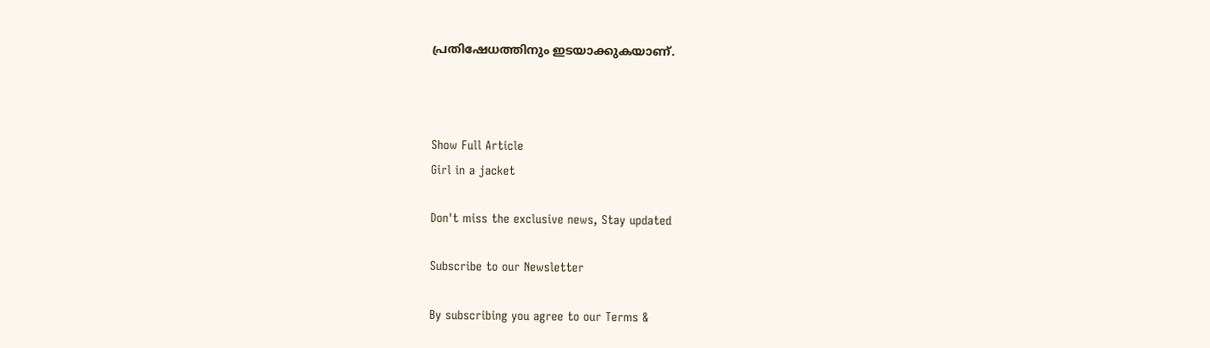പ്രതിഷേധത്തിനും ഇടയാക്കുകയാണ്.



Show Full Article
Girl in a jacket

Don't miss the exclusive news, Stay updated

Subscribe to our Newsletter

By subscribing you agree to our Terms &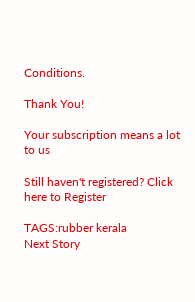Conditions.

Thank You!

Your subscription means a lot to us

Still haven't registered? Click here to Register

TAGS:rubber kerala
Next Story